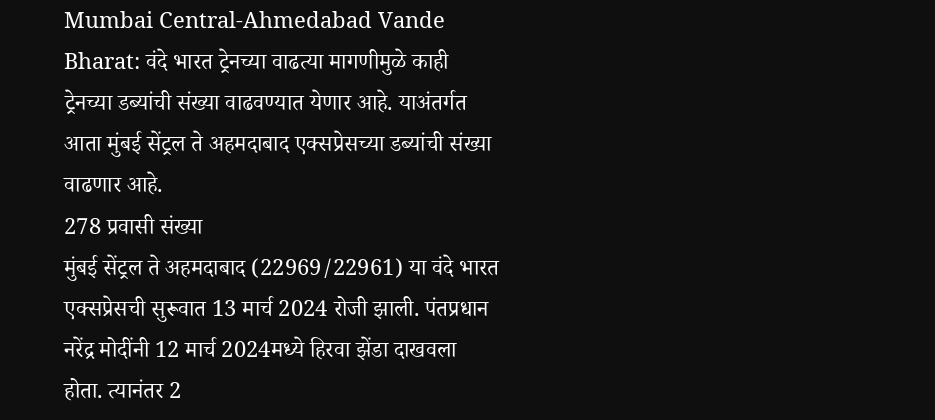Mumbai Central-Ahmedabad Vande Bharat: वंदे भारत ट्रेनच्या वाढत्या मागणीमुळे काही ट्रेनच्या डब्यांची संख्या वाढवण्यात येणार आहे. याअंतर्गत आता मुंबई सेंट्रल ते अहमदाबाद एक्सप्रेसच्या डब्यांची संख्या वाढणार आहे.
278 प्रवासी संख्या
मुंबई सेंट्रल ते अहमदाबाद (22969/22961) या वंदे भारत एक्सप्रेसची सुरूवात 13 मार्च 2024 रोजी झाली. पंतप्रधान नरेंद्र मोदींनी 12 मार्च 2024मध्ये हिरवा झेंडा दाखवला होता. त्यानंतर 2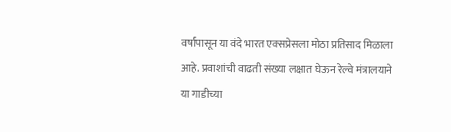वर्षांपासून या वंदे भारत एक्सप्रेसला मोठा प्रतिसाद मिळाला आहे. प्रवाशांची वाढती संख्या लक्षात घेऊन रेल्वे मंत्रालयाने या गाडीच्या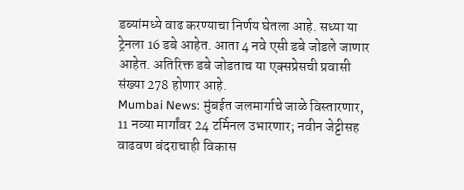डब्यांमध्ये वाढ करण्याचा निर्णय घेतला आहे. सध्या या ट्रेनला 16 डबे आहेत. आता 4 नवे एसी डबे जोडले जाणार आहेत. अतिरिक्त डबे जोडताच या एक्सप्रेसची प्रवासी संख्या 278 होणार आहे.
Mumbai News: मुंबईत जलमार्गाचे जाळे विस्तारणार, 11 नव्या मार्गांवर 24 टर्मिनल उभारणार; नवीन जेट्टीसह वाढवण बंदराचाही विकास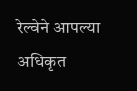रेल्वेने आपल्या अधिकृत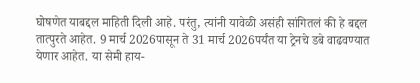घोषणेत याबद्दल माहिती दिली आहे. परंतु, त्यांनी यावेळी असंही सांगितलं की हे बद्दल तात्पुरते आहेत. 9 मार्च 2026पासून ते 31 मार्च 2026पर्यंत या ट्रेनचे डबे वाढवण्यात येणार आहेत. या सेमी हाय-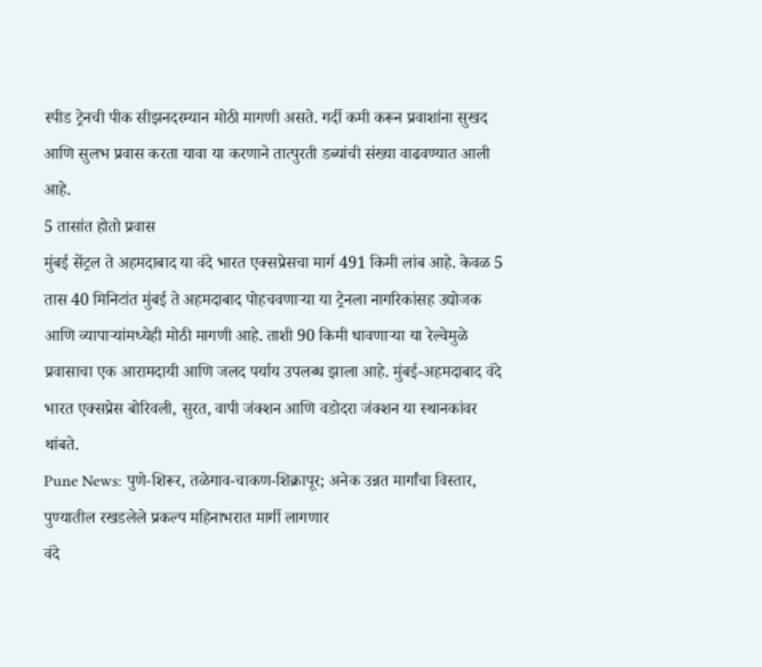स्पीड ट्रेनची पीक सीझनदरम्यान मोठी मागणी असते. गर्दी कमी करून प्रवाशांना सुखद आणि सुलभ प्रवास करता यावा या करणाने तात्पुरती डब्यांची संख्या वाढवण्यात आली आहे.
5 तासांत होतो प्रवास
मुंबई सेंट्रल ते अहमदाबाद या वंदे भारत एक्सप्रेसचा मार्ग 491 किमी लांब आहे. केवळ 5 तास 40 मिनिटांत मुंबई ते अहमदाबाद पोहचवणाऱ्या या ट्रेनला नागरिकांसह उद्योजक आणि व्यापाऱ्यांमध्येही मोठी मागणी आहे. ताशी 90 किमी धावणाऱ्या या रेल्वेमुळे प्रवासाचा एक आरामदायी आणि जलद पर्याय उपलब्ध झाला आहे. मुंबई-अहमदाबाद वंदे भारत एक्सप्रेस बोरिवली, सुरत, वापी जंक्शन आणि वडोदरा जंक्शन या स्थानकांवर थांबते.
Pune News: पुणे-शिरूर, तळेगाव-चाकण-शिक्रापूर; अनेक उन्नत मार्गांचा विस्तार, पुण्यातील रखडलेले प्रकल्प महिनाभरात मार्गी लागणार
वंदे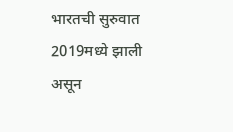भारतची सुरुवात 2019मध्ये झाली असून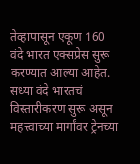तेव्हापासून एकूण 160 वंदे भारत एक्सप्रेस सुरू करण्यात आल्या आहेत. सध्या वंदे भारतचं विस्तारीकरण सुरू असून महत्त्वाच्या मार्गांवर ट्रेनच्या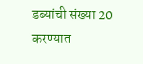डब्यांची संख्या 20 करण्यात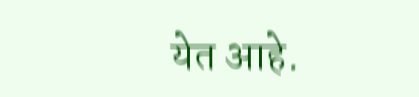येत आहे.